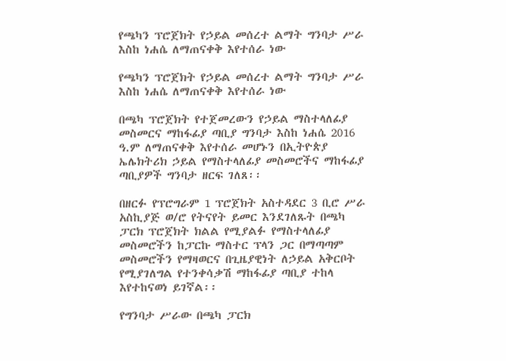የጫካን ፕሮጀክት የኃይል መሰረተ ልማት ግንባታ ሥራ እስከ ነሐሴ ለማጠናቀቅ እየተሰራ ነው

የጫካን ፕሮጀክት የኃይል መሰረተ ልማት ግንባታ ሥራ እስከ ነሐሴ ለማጠናቀቅ እየተሰራ ነው

በጫካ ፕሮጀክት የተጀመረውን የኃይል ማስተላለፊያ መስመርና ማከፋፊያ ጣቢያ ግንባታ እስከ ነሐሴ 2016 ዓ.ም ለማጠናቀቅ እየተሰራ መሆኑን በኢትዮጵያ ኤሌክትሪክ ኃይል የማስተላለፊያ መስመሮችና ማከፋፊያ ጣቢያዎች ግንባታ ዘርፍ ገለጸ፡፡

በዘርፉ የፕሮግራም 1 ፕሮጀክት አስተዳደር 3 ቢሮ ሥራ አስኪያጅ ወ/ሮ የትናየት ይመር እንደገለጹት በጫካ ፓርክ ፕሮጀክት ክልል የሚያልፉ የማስተላለፊያ መስመሮችን ከፓርኩ ማስተር ፕላን ጋር በማጣጣም መስመሮችን የማዛወርና በጊዜያዊነት ለኃይል አቅርቦት የሚያገለግል የተንቀሳቃሽ ማከፋፊያ ጣቢያ ተከላ እየተከናወነ ይገኛል፡፡

የግንባታ ሥራው በጫካ ፓርክ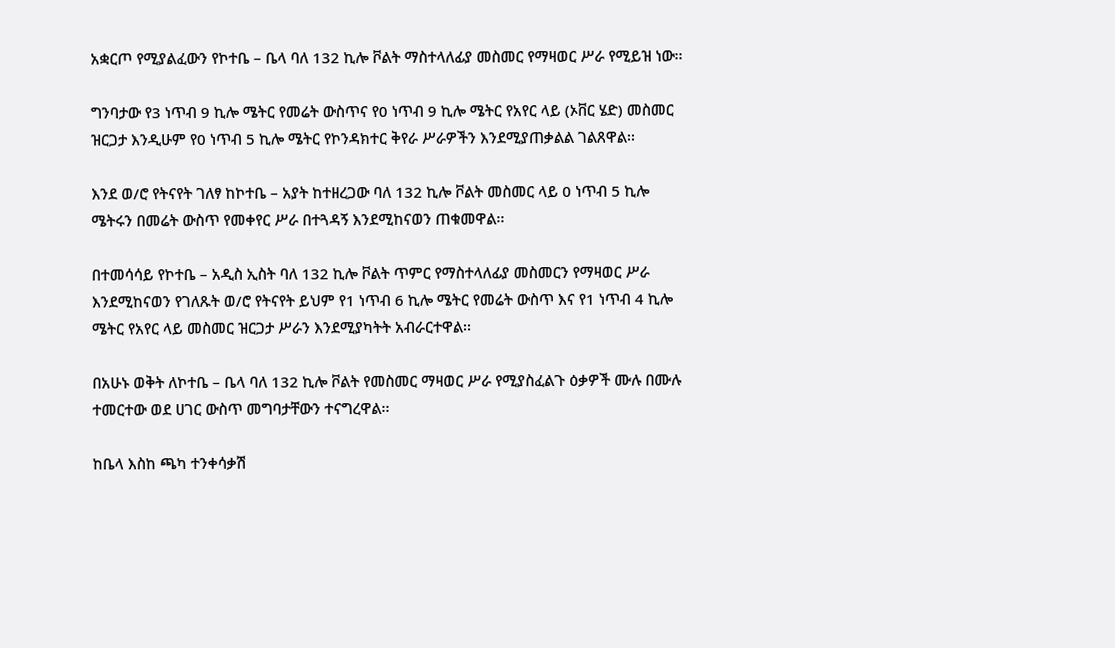አቋርጦ የሚያልፈውን የኮተቤ – ቤላ ባለ 132 ኪሎ ቮልት ማስተላለፊያ መስመር የማዛወር ሥራ የሚይዝ ነው፡፡

ግንባታው የ3 ነጥብ 9 ኪሎ ሜትር የመሬት ውስጥና የ0 ነጥብ 9 ኪሎ ሜትር የአየር ላይ (ኦቨር ሄድ) መስመር ዝርጋታ እንዲሁም የ0 ነጥብ 5 ኪሎ ሜትር የኮንዳክተር ቅየራ ሥራዎችን እንደሚያጠቃልል ገልጸዋል፡፡

እንደ ወ/ሮ የትናየት ገለፃ ከኮተቤ – አያት ከተዘረጋው ባለ 132 ኪሎ ቮልት መስመር ላይ 0 ነጥብ 5 ኪሎ ሜትሩን በመሬት ውስጥ የመቀየር ሥራ በተጓዳኝ እንደሚከናወን ጠቁመዋል፡፡

በተመሳሳይ የኮተቤ – አዲስ ኢስት ባለ 132 ኪሎ ቮልት ጥምር የማስተላለፊያ መስመርን የማዛወር ሥራ እንደሚከናወን የገለጹት ወ/ሮ የትናየት ይህም የ1 ነጥብ 6 ኪሎ ሜትር የመሬት ውስጥ እና የ1 ነጥብ 4 ኪሎ ሜትር የአየር ላይ መስመር ዝርጋታ ሥራን እንደሚያካትት አብራርተዋል፡፡

በአሁኑ ወቅት ለኮተቤ – ቤላ ባለ 132 ኪሎ ቮልት የመስመር ማዛወር ሥራ የሚያስፈልጉ ዕቃዎች ሙሉ በሙሉ ተመርተው ወደ ሀገር ውስጥ መግባታቸውን ተናግረዋል፡፡

ከቤላ እስከ ጫካ ተንቀሳቃሽ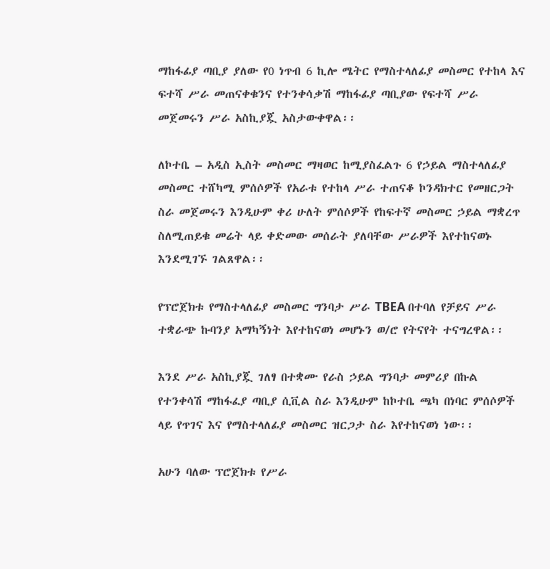ማከፋፊያ ጣቢያ ያለው የ0 ነጥብ 6 ኪሎ ሜትር የማስተላለፊያ መስመር የተከላ እና ፍተሻ ሥራ መጠናቀቁንና የተንቀሳቃሽ ማከፋፊያ ጣቢያው የፍተሻ ሥራ መጀመሩን ሥራ አስኪያጇ አስታውቀዋል፡፡

ለኮተቤ – አዲስ ኢስት መስመር ማዛወር ከሚያስፈልጉ 6 የኃይል ማስተላለፊያ መስመር ተሸካሚ ምሰሶዎች የአራቱ የተከላ ሥራ ተጠናቆ ኮንዳክተር የመዘርጋት ስራ መጀመሩን እንዲሁም ቀሪ ሁለት ምሰሶዎች የከፍተኛ መስመር ኃይል ማቋረጥ ስለሚጠይቁ መሬት ላይ ቀድመው መሰራት ያለባቸው ሥራዎች እየተከናወኑ እንደሚገኙ ገልጸዋል፡፡

የፕሮጀክቱ የማስተላለፊያ መስመር ግንባታ ሥራ TBEA በተባለ የቻይና ሥራ ተቋራጭ ኩባንያ አማካኝነት እየተከናወነ መሆኑን ወ/ሮ የትናየት ተናግረዋል፡፡

እንደ ሥራ አስኪያጇ ገለፃ በተቋሙ የራስ ኃይል ግንባታ መምሪያ በኩል የተንቀሳሽ ማከፋፈያ ጣቢያ ሲቪል ስራ እንዲሁም ከኮተቤ ጫካ በነባር ምሰሶዎች ላይ የጥገና እና የማስተላለፊያ መስመር ዝርጋታ ስራ እየተከናወነ ነው፡፡

አሁን ባለው ፕሮጀክቱ የሥራ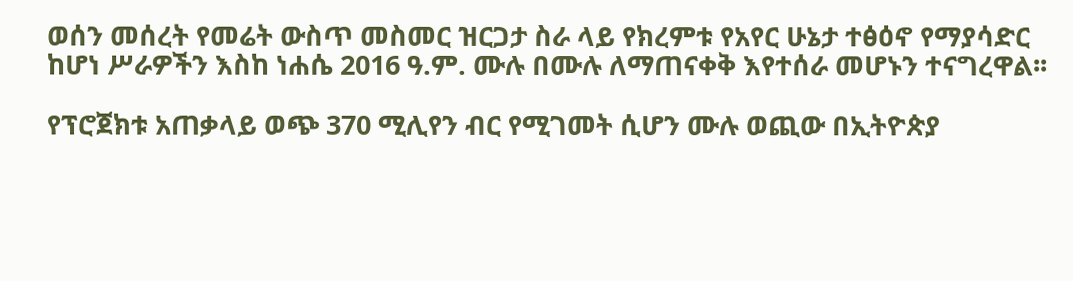ወሰን መሰረት የመሬት ውስጥ መስመር ዝርጋታ ስራ ላይ የክረምቱ የአየር ሁኔታ ተፅዕኖ የማያሳድር ከሆነ ሥራዎችን እስከ ነሐሴ 2016 ዓ.ም. ሙሉ በሙሉ ለማጠናቀቅ እየተሰራ መሆኑን ተናግረዋል፡፡

የፕሮጀክቱ አጠቃላይ ወጭ 370 ሚሊየን ብር የሚገመት ሲሆን ሙሉ ወጪው በኢትዮጵያ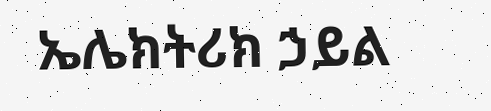ኤሌክትሪክ ኃይል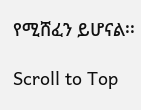የሚሸፈን ይሆናል፡፡

Scroll to Top